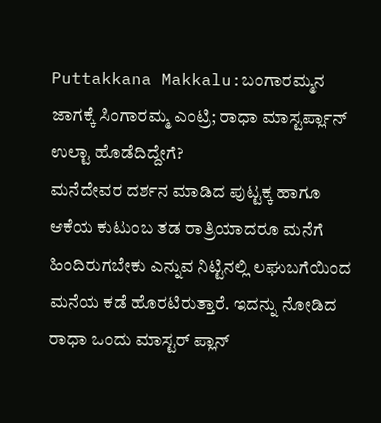Puttakkana Makkalu:ಬಂಗಾರಮ್ಮನ ಜಾಗಕ್ಕೆ ಸಿಂಗಾರಮ್ಮ ಎಂಟ್ರಿ; ರಾಧಾ ಮಾಸ್ಟರ್ಪ್ಲಾನ್ ಉಲ್ಟಾ ಹೊಡೆದಿದ್ದೇಗೆ?
ಮನೆದೇವರ ದರ್ಶನ ಮಾಡಿದ ಪುಟ್ಟಕ್ಕ ಹಾಗೂ ಆಕೆಯ ಕುಟುಂಬ ತಡ ರಾತ್ರಿಯಾದರೂ ಮನೆಗೆ ಹಿಂದಿರುಗಬೇಕು ಎನ್ನುವ ನಿಟ್ಟಿನಲ್ಲಿ ಲಘುಬಗೆಯಿಂದ ಮನೆಯ ಕಡೆ ಹೊರಟಿರುತ್ತಾರೆ. ಇದನ್ನು ನೋಡಿದ ರಾಧಾ ಒಂದು ಮಾಸ್ಟರ್ ಪ್ಲಾನ್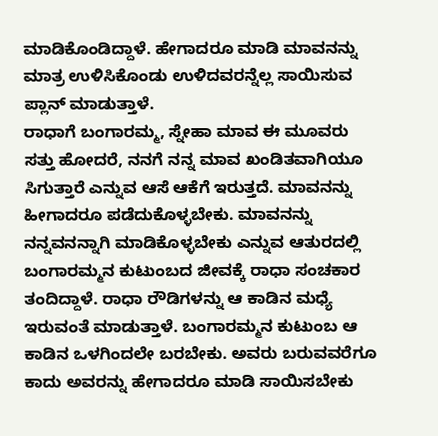ಮಾಡಿಕೊಂಡಿದ್ದಾಳೆ. ಹೇಗಾದರೂ ಮಾಡಿ ಮಾವನನ್ನು ಮಾತ್ರ ಉಳಿಸಿಕೊಂಡು ಉಳಿದವರನ್ನೆಲ್ಲ ಸಾಯಿಸುವ ಪ್ಲಾನ್ ಮಾಡುತ್ತಾಳೆ.
ರಾಧಾಗೆ ಬಂಗಾರಮ್ಮ, ಸ್ನೇಹಾ ಮಾವ ಈ ಮೂವರು ಸತ್ತು ಹೋದರೆ, ನನಗೆ ನನ್ನ ಮಾವ ಖಂಡಿತವಾಗಿಯೂ ಸಿಗುತ್ತಾರೆ ಎನ್ನುವ ಆಸೆ ಆಕೆಗೆ ಇರುತ್ತದೆ. ಮಾವನನ್ನು ಹೀಗಾದರೂ ಪಡೆದುಕೊಳ್ಳಬೇಕು. ಮಾವನನ್ನು ನನ್ನವನನ್ನಾಗಿ ಮಾಡಿಕೊಳ್ಳಬೇಕು ಎನ್ನುವ ಆತುರದಲ್ಲಿ ಬಂಗಾರಮ್ಮನ ಕುಟುಂಬದ ಜೀವಕ್ಕೆ ರಾಧಾ ಸಂಚಕಾರ ತಂದಿದ್ದಾಳೆ. ರಾಧಾ ರೌಡಿಗಳನ್ನು ಆ ಕಾಡಿನ ಮಧ್ಯೆ ಇರುವಂತೆ ಮಾಡುತ್ತಾಳೆ. ಬಂಗಾರಮ್ಮನ ಕುಟುಂಬ ಆ ಕಾಡಿನ ಒಳಗಿಂದಲೇ ಬರಬೇಕು. ಅವರು ಬರುವವರೆಗೂ ಕಾದು ಅವರನ್ನು ಹೇಗಾದರೂ ಮಾಡಿ ಸಾಯಿಸಬೇಕು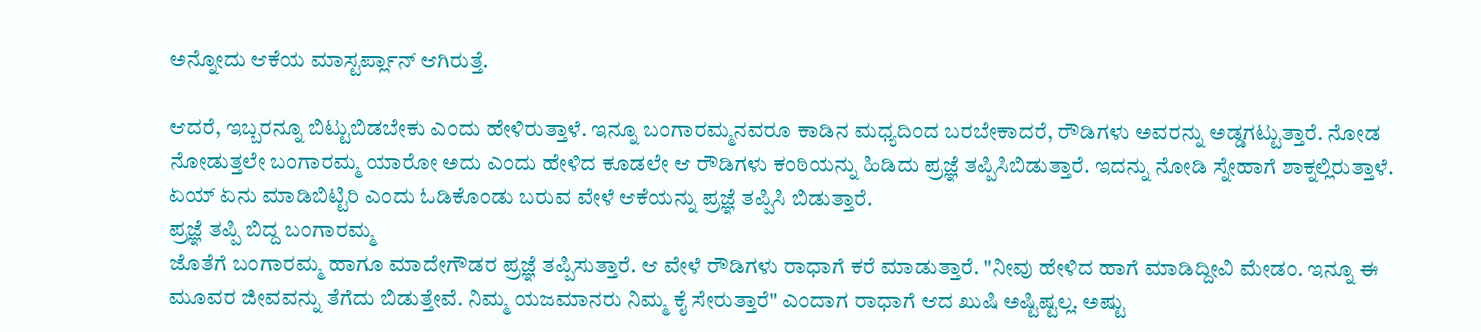ಅನ್ನೋದು ಆಕೆಯ ಮಾಸ್ಟರ್ಪ್ಲಾನ್ ಆಗಿರುತ್ತೆ.

ಆದರೆ, ಇಬ್ಬರನ್ನೂ ಬಿಟ್ಟುಬಿಡಬೇಕು ಎಂದು ಹೇಳಿರುತ್ತಾಳೆ. ಇನ್ನೂ ಬಂಗಾರಮ್ಮನವರೂ ಕಾಡಿನ ಮಧ್ಯದಿಂದ ಬರಬೇಕಾದರೆ, ರೌಡಿಗಳು ಅವರನ್ನು ಅಡ್ಡಗಟ್ಟುತ್ತಾರೆ. ನೋಡ ನೋಡುತ್ತಲೇ ಬಂಗಾರಮ್ಮ ಯಾರೋ ಅದು ಎಂದು ಹೇಳಿದ ಕೂಡಲೇ ಆ ರೌಡಿಗಳು ಕಂಠಿಯನ್ನು ಹಿಡಿದು ಪ್ರಜ್ಞೆ ತಪ್ಪಿಸಿಬಿಡುತ್ತಾರೆ. ಇದನ್ನು ನೋಡಿ ಸ್ನೇಹಾಗೆ ಶಾಕ್ನಲ್ಲಿರುತ್ತಾಳೆ. ಏಯ್ ಏನು ಮಾಡಿಬಿಟ್ಟಿರಿ ಎಂದು ಓಡಿಕೊಂಡು ಬರುವ ವೇಳೆ ಆಕೆಯನ್ನು ಪ್ರಜ್ಞೆ ತಪ್ಪಿಸಿ ಬಿಡುತ್ತಾರೆ.
ಪ್ರಜ್ಞೆ ತಪ್ಪಿ ಬಿದ್ದ ಬಂಗಾರಮ್ಮ
ಜೊತೆಗೆ ಬಂಗಾರಮ್ಮ ಹಾಗೂ ಮಾದೇಗೌಡರ ಪ್ರಜ್ಞೆ ತಪ್ಪಿಸುತ್ತಾರೆ. ಆ ವೇಳೆ ರೌಡಿಗಳು ರಾಧಾಗೆ ಕರೆ ಮಾಡುತ್ತಾರೆ. "ನೀವು ಹೇಳಿದ ಹಾಗೆ ಮಾಡಿದ್ದೀವಿ ಮೇಡಂ. ಇನ್ನೂ ಈ ಮೂವರ ಜೀವವನ್ನು ತೆಗೆದು ಬಿಡುತ್ತೇವೆ. ನಿಮ್ಮ ಯಜಮಾನರು ನಿಮ್ಮ ಕೈ ಸೇರುತ್ತಾರೆ" ಎಂದಾಗ ರಾಧಾಗೆ ಆದ ಖುಷಿ ಅಷ್ಟಿಷ್ಟಲ್ಲ. ಅಷ್ಟು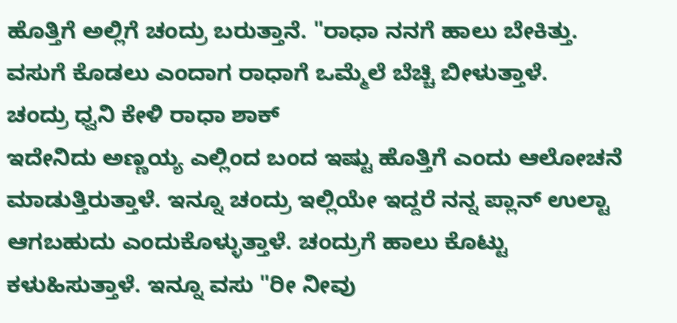ಹೊತ್ತಿಗೆ ಅಲ್ಲಿಗೆ ಚಂದ್ರು ಬರುತ್ತಾನೆ. "ರಾಧಾ ನನಗೆ ಹಾಲು ಬೇಕಿತ್ತು. ವಸುಗೆ ಕೊಡಲು ಎಂದಾಗ ರಾಧಾಗೆ ಒಮ್ಮೆಲೆ ಬೆಚ್ಚಿ ಬೀಳುತ್ತಾಳೆ.
ಚಂದ್ರು ಧ್ವನಿ ಕೇಳಿ ರಾಧಾ ಶಾಕ್
ಇದೇನಿದು ಅಣ್ಣಯ್ಯ ಎಲ್ಲಿಂದ ಬಂದ ಇಷ್ಟು ಹೊತ್ತಿಗೆ ಎಂದು ಆಲೋಚನೆ ಮಾಡುತ್ತಿರುತ್ತಾಳೆ. ಇನ್ನೂ ಚಂದ್ರು ಇಲ್ಲಿಯೇ ಇದ್ದರೆ ನನ್ನ ಪ್ಲಾನ್ ಉಲ್ಟಾ ಆಗಬಹುದು ಎಂದುಕೊಳ್ಳುತ್ತಾಳೆ. ಚಂದ್ರುಗೆ ಹಾಲು ಕೊಟ್ಟು ಕಳುಹಿಸುತ್ತಾಳೆ. ಇನ್ನೂ ವಸು "ರೀ ನೀವು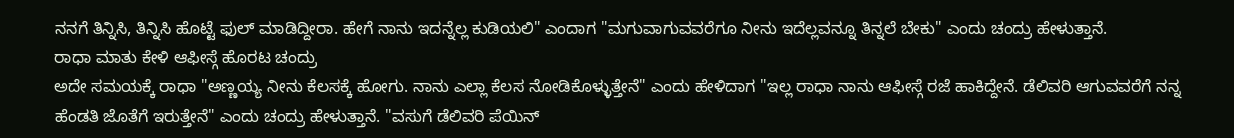ನನಗೆ ತಿನ್ನಿಸಿ, ತಿನ್ನಿಸಿ ಹೊಟ್ಟೆ ಫುಲ್ ಮಾಡಿದ್ದೀರಾ. ಹೇಗೆ ನಾನು ಇದನ್ನೆಲ್ಲ ಕುಡಿಯಲಿ" ಎಂದಾಗ "ಮಗುವಾಗುವವರೆಗೂ ನೀನು ಇದೆಲ್ಲವನ್ನೂ ತಿನ್ನಲೆ ಬೇಕು" ಎಂದು ಚಂದ್ರು ಹೇಳುತ್ತಾನೆ.
ರಾಧಾ ಮಾತು ಕೇಳಿ ಆಫೀಸ್ಗೆ ಹೊರಟ ಚಂದ್ರು
ಅದೇ ಸಮಯಕ್ಕೆ ರಾಧಾ "ಅಣ್ಣಯ್ಯ ನೀನು ಕೆಲಸಕ್ಕೆ ಹೋಗು. ನಾನು ಎಲ್ಲಾ ಕೆಲಸ ನೋಡಿಕೊಳ್ಳುತ್ತೇನೆ" ಎಂದು ಹೇಳಿದಾಗ "ಇಲ್ಲ ರಾಧಾ ನಾನು ಆಫೀಸ್ಗೆ ರಜೆ ಹಾಕಿದ್ದೇನೆ. ಡೆಲಿವರಿ ಆಗುವವರೆಗೆ ನನ್ನ ಹೆಂಡತಿ ಜೊತೆಗೆ ಇರುತ್ತೇನೆ" ಎಂದು ಚಂದ್ರು ಹೇಳುತ್ತಾನೆ. "ವಸುಗೆ ಡೆಲಿವರಿ ಪೆಯಿನ್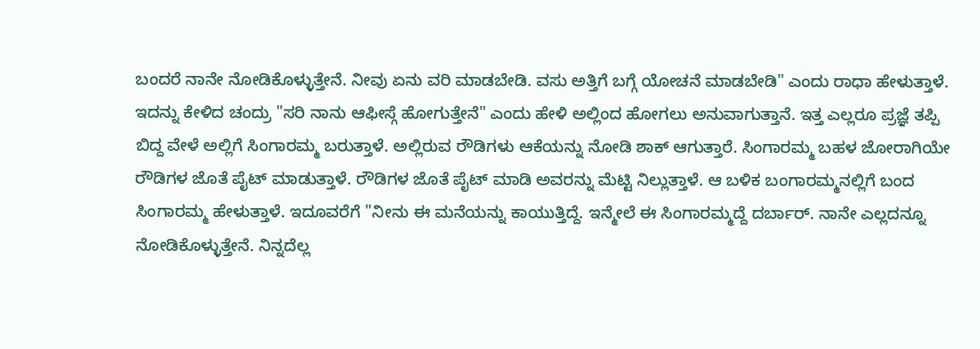ಬಂದರೆ ನಾನೇ ನೋಡಿಕೊಳ್ಳುತ್ತೇನೆ. ನೀವು ಏನು ವರಿ ಮಾಡಬೇಡಿ. ವಸು ಅತ್ತಿಗೆ ಬಗ್ಗೆ ಯೋಚನೆ ಮಾಡಬೇಡಿ" ಎಂದು ರಾಧಾ ಹೇಳುತ್ತಾಳೆ. ಇದನ್ನು ಕೇಳಿದ ಚಂದ್ರು "ಸರಿ ನಾನು ಆಫೀಸ್ಗೆ ಹೋಗುತ್ತೇನೆ" ಎಂದು ಹೇಳಿ ಅಲ್ಲಿಂದ ಹೋಗಲು ಅನುವಾಗುತ್ತಾನೆ. ಇತ್ತ ಎಲ್ಲರೂ ಪ್ರಜ್ಞೆ ತಪ್ಪಿ ಬಿದ್ದ ವೇಳೆ ಅಲ್ಲಿಗೆ ಸಿಂಗಾರಮ್ಮ ಬರುತ್ತಾಳೆ. ಅಲ್ಲಿರುವ ರೌಡಿಗಳು ಆಕೆಯನ್ನು ನೋಡಿ ಶಾಕ್ ಆಗುತ್ತಾರೆ. ಸಿಂಗಾರಮ್ಮ ಬಹಳ ಜೋರಾಗಿಯೇ ರೌಡಿಗಳ ಜೊತೆ ಪೈಟ್ ಮಾಡುತ್ತಾಳೆ. ರೌಡಿಗಳ ಜೊತೆ ಪೈಟ್ ಮಾಡಿ ಅವರನ್ನು ಮೆಟ್ಟಿ ನಿಲ್ಲುತ್ತಾಳೆ. ಆ ಬಳಿಕ ಬಂಗಾರಮ್ಮನಲ್ಲಿಗೆ ಬಂದ ಸಿಂಗಾರಮ್ಮ ಹೇಳುತ್ತಾಳೆ. ಇದೂವರೆಗೆ "ನೀನು ಈ ಮನೆಯನ್ನು ಕಾಯುತ್ತಿದ್ದೆ. ಇನ್ಮೇಲೆ ಈ ಸಿಂಗಾರಮ್ಮದ್ದೆ ದರ್ಬಾರ್. ನಾನೇ ಎಲ್ಲದನ್ನೂ ನೋಡಿಕೊಳ್ಳುತ್ತೇನೆ. ನಿನ್ನದೆಲ್ಲ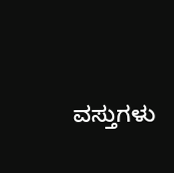ವಸ್ತುಗಳು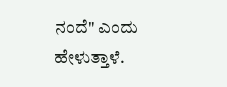ನಂದೆ" ಎಂದು ಹೇಳುತ್ತಾಳೆ.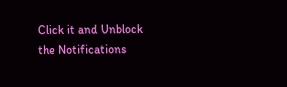Click it and Unblock the Notifications